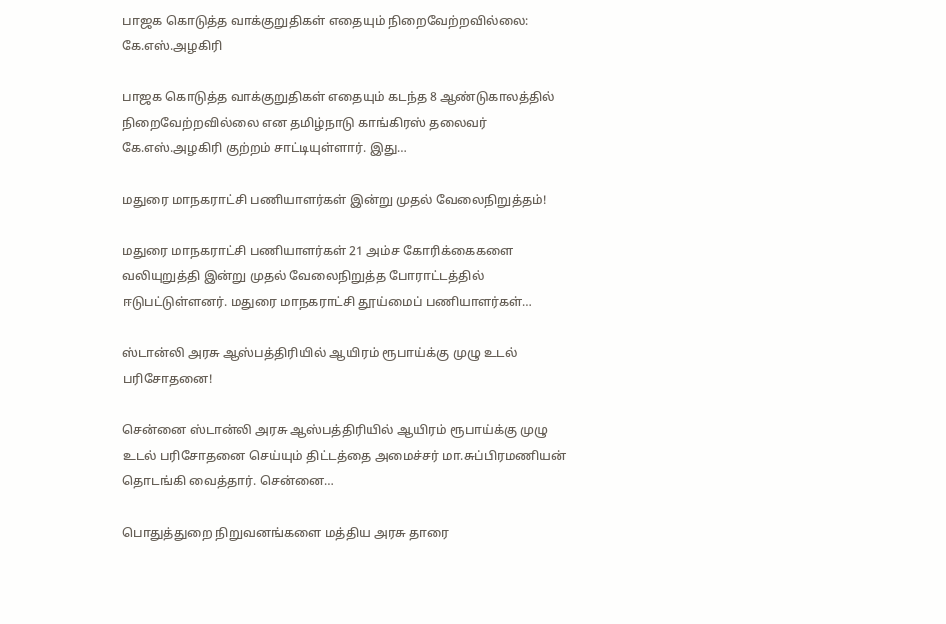பாஜக கொடுத்த வாக்குறுதிகள் எதையும் நிறைவேற்றவில்லை: கே.எஸ்.அழகிரி

பாஜக கொடுத்த வாக்குறுதிகள் எதையும் கடந்த 8 ஆண்டுகாலத்தில் நிறைவேற்றவில்லை என தமிழ்நாடு காங்கிரஸ் தலைவர் கே.எஸ்.அழகிரி குற்றம் சாட்டியுள்ளார். இது…

மதுரை மாநகராட்சி பணியாளர்கள் இன்று முதல் வேலைநிறுத்தம்!

மதுரை மாநகராட்சி பணியாளர்கள் 21 அம்ச கோரிக்கைகளை வலியுறுத்தி இன்று முதல் வேலைநிறுத்த போராட்டத்தில் ஈடுபட்டுள்ளனர். மதுரை மாநகராட்சி தூய்மைப் பணியாளர்கள்…

ஸ்டான்லி அரசு ஆஸ்பத்திரியில் ஆயிரம் ரூபாய்க்கு முழு உடல் பரிசோதனை!

சென்னை ஸ்டான்லி அரசு ஆஸ்பத்திரியில் ஆயிரம் ரூபாய்க்கு முழு உடல் பரிசோதனை செய்யும் திட்டத்தை அமைச்சர் மா.சுப்பிரமணியன் தொடங்கி வைத்தார். சென்னை…

பொதுத்துறை நிறுவனங்களை மத்திய அரசு தாரை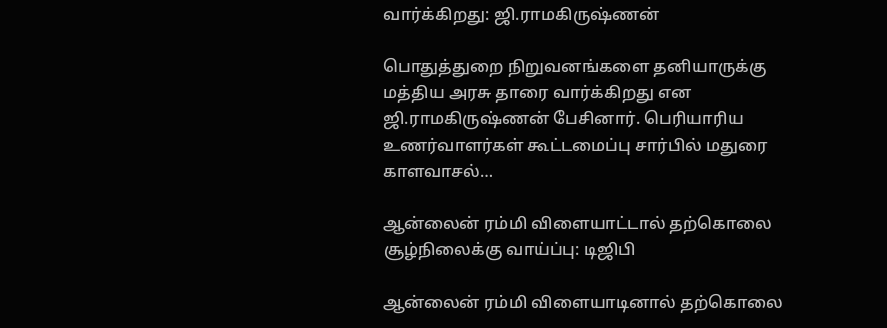வார்க்கிறது: ஜி.ராமகிருஷ்ணன்

பொதுத்துறை நிறுவனங்களை தனியாருக்கு மத்திய அரசு தாரை வார்க்கிறது என ஜி.ராமகிருஷ்ணன் பேசினார். பெரியாரிய உணர்வாளர்கள் கூட்டமைப்பு சார்பில் மதுரை காளவாசல்…

ஆன்லைன் ரம்மி விளையாட்டால் தற்கொலை சூழ்நிலைக்கு வாய்ப்பு: டிஜிபி

ஆன்லைன் ரம்மி விளையாடினால் தற்கொலை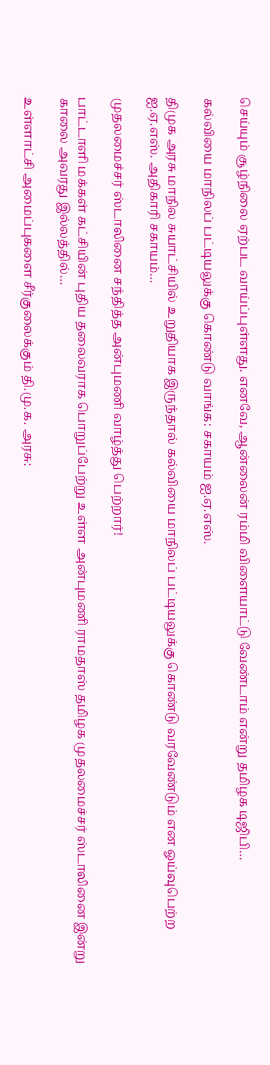செய்யும் சூழ்நிலை ஏற்பட வாய்ப்புள்ளது. எனவே, ஆன்லைன் ரம்மி விளையாட்டு வேண்டாம் என்று தமிழக டிஜிபி…

கல்வியை மாநிலப் பட்டியலுக்கு கொண்டு வாங்க: சகாயம் ஐ.ஏ.எஸ்.

திமுக அரசு மாநில சுயாட்சியில் உறுதியாக இருந்தால் கல்வியை மாநிலப் பட்டியலுக்கு கொண்டு வரவேண்டும் என ஓய்வுபெற்ற ஐ.ஏ.எஸ். அதிகாரி சகாயம்…

முதலமைச்சர் ஸ்டாலினை சந்தித்த அன்புமணி வாழ்த்து பெற்றார்!

பாட்டாளி மக்கள் கட்சியின் புதிய தலைவராக பொறுப்பேற்று உள்ள அன்புமணி ராமதாஸ் தமிழக முதலமைச்சர் ஸ்டாலினை இன்று காலை அவரது இல்லத்தில்…

உள்ளாட்சி அமைப்புகளை சீர்குலைக்கும் தி.மு.க. அரசு: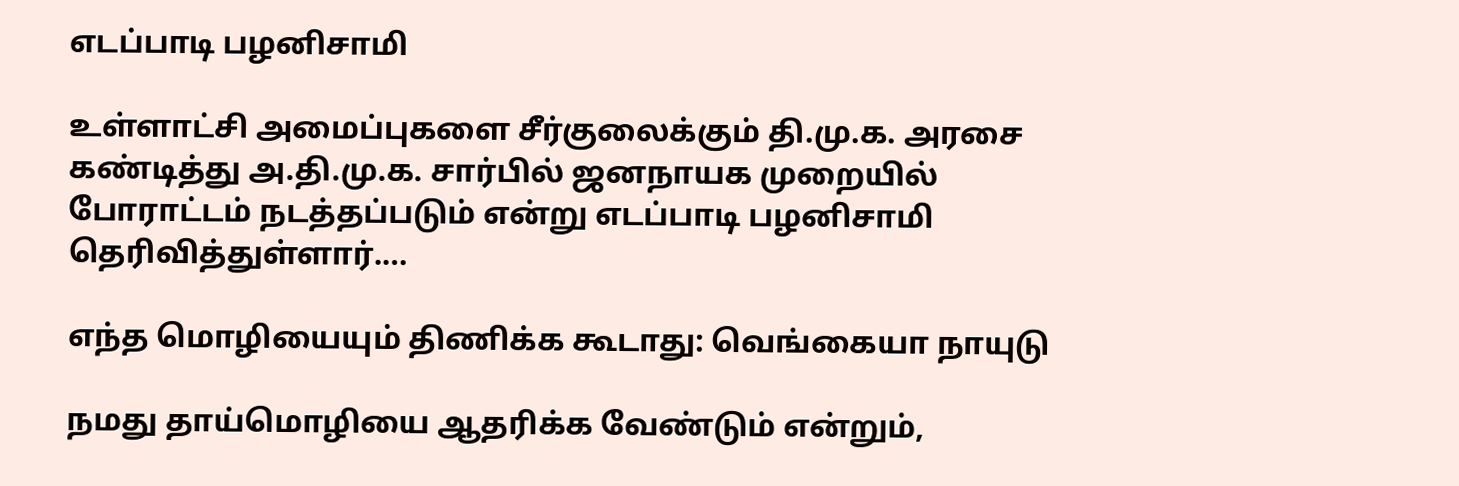எடப்பாடி பழனிசாமி

உள்ளாட்சி அமைப்புகளை சீர்குலைக்கும் தி.மு.க. அரசை கண்டித்து அ.தி.மு.க. சார்பில் ஜனநாயக முறையில் போராட்டம் நடத்தப்படும் என்று எடப்பாடி பழனிசாமி தெரிவித்துள்ளார்.…

எந்த மொழியையும் திணிக்க கூடாது: வெங்கையா நாயுடு

நமது தாய்மொழியை ஆதரிக்க வேண்டும் என்றும்,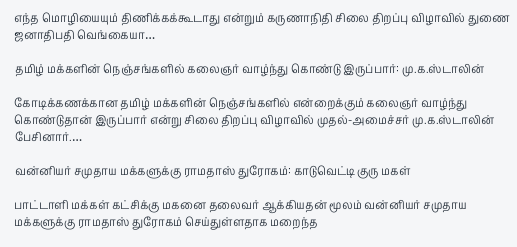எந்த மொழியையும் திணிக்கக்கூடாது என்றும் கருணாநிதி சிலை திறப்பு விழாவில் துணை ஜனாதிபதி வெங்கையா…

தமிழ் மக்களின் நெஞ்சங்களில் கலைஞர் வாழ்ந்து கொண்டு இருப்பார்: மு.க.ஸ்டாலின்

கோடிக்கணக்கான தமிழ் மக்களின் நெஞ்சங்களில் என்றைக்கும் கலைஞர் வாழ்ந்து கொண்டுதான் இருப்பார் என்று சிலை திறப்பு விழாவில் முதல்-அமைச்சர் மு.க.ஸ்டாலின் பேசினார்.…

வன்னியர் சமுதாய மக்களுக்கு ராமதாஸ் துரோகம்: காடுவெட்டி குரு மகள்

பாட்டாளி மக்கள் கட்சிக்கு மகனை தலைவர் ஆக்கியதன் மூலம் வன்னியர் சமுதாய மக்களுக்கு ராமதாஸ் துரோகம் செய்துள்ளதாக மறைந்த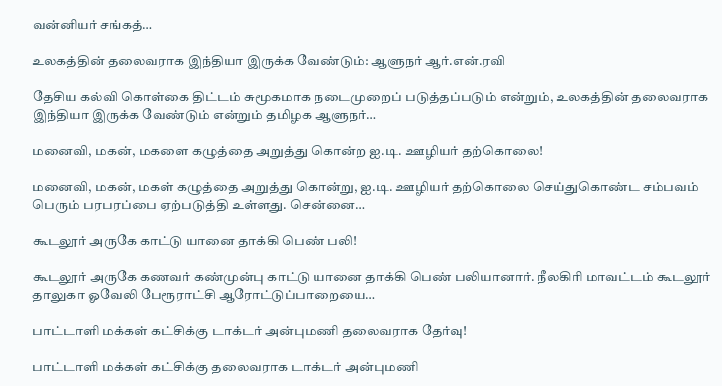வன்னியர் சங்கத்…

உலகத்தின் தலைவராக இந்தியா இருக்க வேண்டும்: ஆளுநர் ஆர்.என்.ரவி

தேசிய கல்வி கொள்கை திட்டம் சுமூகமாக நடைமுறைப் படுத்தப்படும் என்றும், உலகத்தின் தலைவராக இந்தியா இருக்க வேண்டும் என்றும் தமிழக ஆளுநர்…

மனைவி, மகன், மகளை கழுத்தை அறுத்து கொன்ற ஐ.டி. ஊழியர் தற்கொலை!

மனைவி, மகன், மகள் கழுத்தை அறுத்து கொன்று, ஐ.டி. ஊழியர் தற்கொலை செய்துகொண்ட சம்பவம் பெரும் பரபரப்பை ஏற்படுத்தி உள்ளது. சென்னை…

கூடலூர் அருகே காட்டு யானை தாக்கி பெண் பலி!

கூடலூர் அருகே கணவர் கண்முன்பு காட்டு யானை தாக்கி பெண் பலியானார். நீலகிரி மாவட்டம் கூடலூர் தாலுகா ஓவேலி பேரூராட்சி ஆரோட்டுப்பாறையை…

பாட்டாளி மக்கள் கட்சிக்கு டாக்டர் அன்புமணி தலைவராக தேர்வு!

பாட்டாளி மக்கள் கட்சிக்கு தலைவராக டாக்டர் அன்புமணி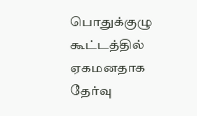பொதுக்குழு கூட்டத்தில் ஏகமனதாக தேர்வு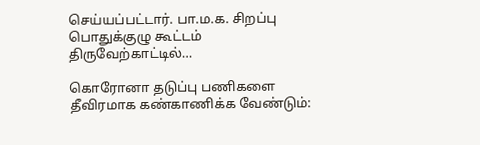செய்யப்பட்டார். பா.ம.க. சிறப்பு பொதுக்குழு கூட்டம் திருவேற்காட்டில்…

கொரோனா தடுப்பு பணிகளை தீவிரமாக கண்காணிக்க வேண்டும்: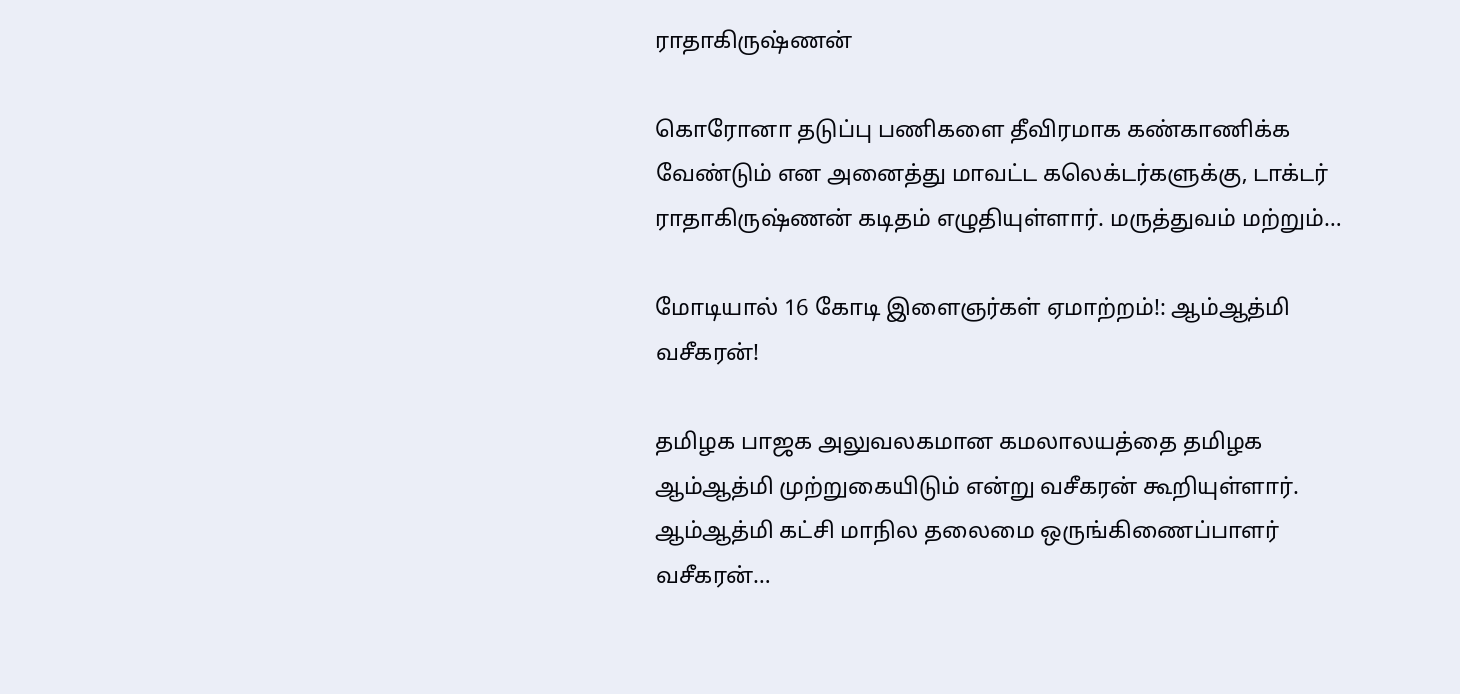ராதாகிருஷ்ணன்

கொரோனா தடுப்பு பணிகளை தீவிரமாக கண்காணிக்க வேண்டும் என அனைத்து மாவட்ட கலெக்டர்களுக்கு, டாக்டர் ராதாகிருஷ்ணன் கடிதம் எழுதியுள்ளார். மருத்துவம் மற்றும்…

மோடியால் 16 கோடி இளைஞர்கள் ஏமாற்றம்!: ஆம்ஆத்மி வசீகரன்!

தமிழக பாஜக அலுவலகமான கமலாலயத்தை தமிழக ஆம்ஆத்மி முற்றுகையிடும் என்று வசீகரன் கூறியுள்ளார். ஆம்ஆத்மி கட்சி மாநில தலைமை ஒருங்கிணைப்பாளர் வசீகரன்…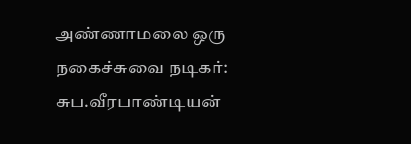அண்ணாமலை ஒரு நகைச்சுவை நடிகர்: சுப.வீரபாண்டியன்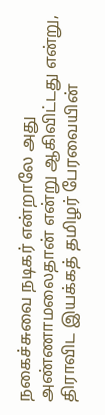நகைச்சுவை நடிகர் என்றாலே அது அண்ணாமலைதான் என்று ஆகிவிட்டது என்று, திராவிட இயக்கத் தமிழர் பேரவையின்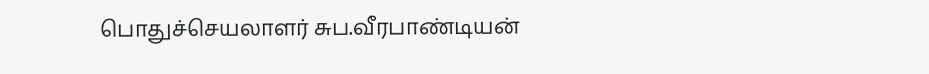பொதுச்செயலாளர் சுப.வீரபாண்டியன்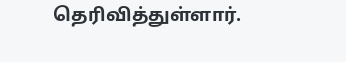தெரிவித்துள்ளார்.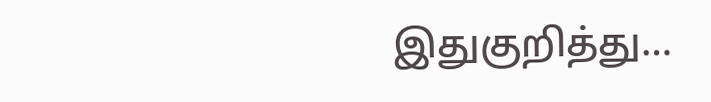இதுகுறித்து…